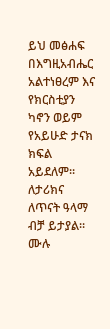ይህ መፅሐፍ በእግዚአብሔር አልተነፀረም እና የክርስቲያን ካኖን ወይም የአይሁድ ታናክ ክፍል አይደለም። ለታሪክና ለጥናት ዓላማ ብቻ ይታያል። ሙሉ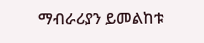ማብራሪያን ይመልከቱ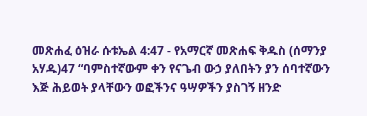መጽሐፈ ዕዝራ ሱቱኤል 4:47 - የአማርኛ መጽሐፍ ቅዱስ (ሰማንያ አሃዱ)47 “ባምስተኛውም ቀን የናጌብ ውኃ ያለበትን ያን ሰባተኛውን እጅ ሕይወት ያላቸውን ወፎችንና ዓሣዎችን ያስገኝ ዘንድ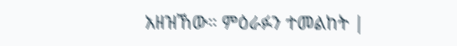አዘዝኸው። ምዕራፉን ተመልከት |